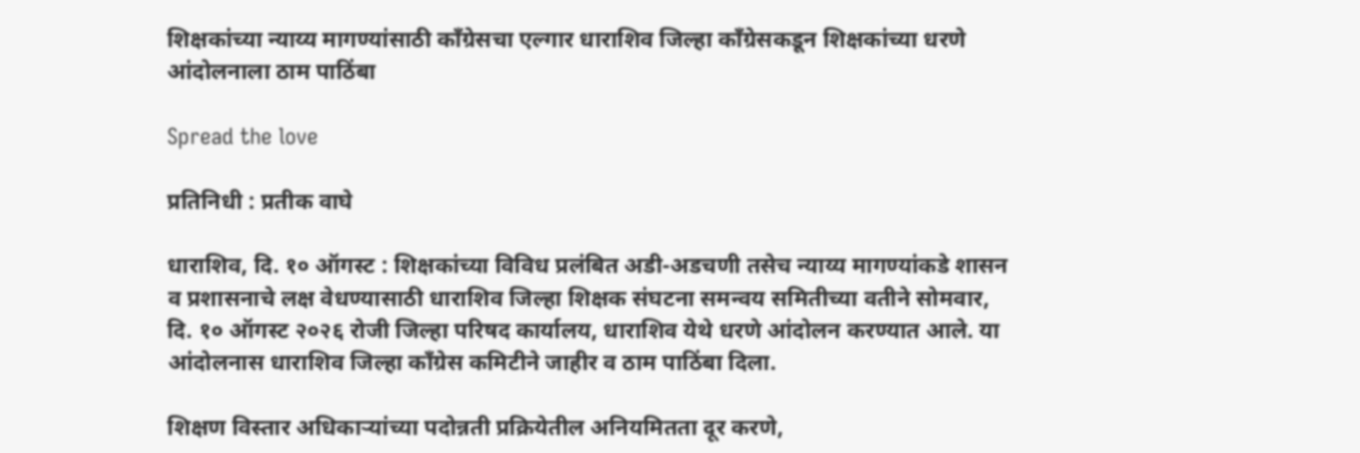शिक्षकांच्या न्याय्य मागण्यांसाठी काँग्रेसचा एल्गार धाराशिव जिल्हा काँग्रेसकडून शिक्षकांच्या धरणे आंदोलनाला ठाम पाठिंबा

Spread the love

प्रतिनिधी : प्रतीक वाघे

धाराशिव, दि. १० ऑगस्ट : शिक्षकांच्या विविध प्रलंबित अडी-अडचणी तसेच न्याय्य मागण्यांकडे शासन व प्रशासनाचे लक्ष वेधण्यासाठी धाराशिव जिल्हा शिक्षक संघटना समन्वय समितीच्या वतीने सोमवार, दि. १० ऑगस्ट २०२६ रोजी जिल्हा परिषद कार्यालय, धाराशिव येथे धरणे आंदोलन करण्यात आले. या आंदोलनास धाराशिव जिल्हा काँग्रेस कमिटीने जाहीर व ठाम पाठिंबा दिला.

शिक्षण विस्तार अधिकाऱ्यांच्या पदोन्नती प्रक्रियेतील अनियमितता दूर करणे,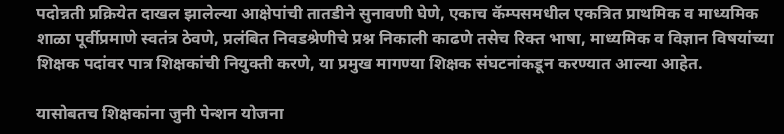पदोन्नती प्रक्रियेत दाखल झालेल्या आक्षेपांची तातडीने सुनावणी घेणे, एकाच कॅम्पसमधील एकत्रित प्राथमिक व माध्यमिक शाळा पूर्वीप्रमाणे स्वतंत्र ठेवणे, प्रलंबित निवडश्रेणीचे प्रश्न निकाली काढणे तसेच रिक्त भाषा, माध्यमिक व विज्ञान विषयांच्या शिक्षक पदांवर पात्र शिक्षकांची नियुक्ती करणे, या प्रमुख मागण्या शिक्षक संघटनांकडून करण्यात आल्या आहेत.

यासोबतच शिक्षकांना जुनी पेन्शन योजना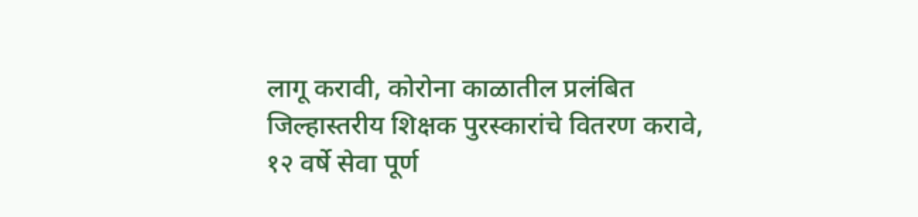लागू करावी, कोरोना काळातील प्रलंबित जिल्हास्तरीय शिक्षक पुरस्कारांचे वितरण करावे, १२ वर्षे सेवा पूर्ण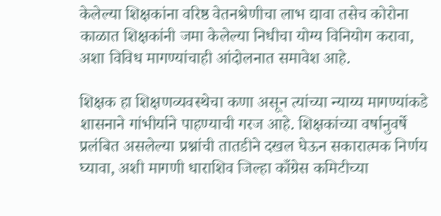केलेल्या शिक्षकांना वरिष्ठ वेतनश्रेणीचा लाभ द्यावा तसेच कोरोना काळात शिक्षकांनी जमा केलेल्या निधीचा योग्य विनियोग करावा, अशा विविध मागण्यांचाही आंदोलनात समावेश आहे.

शिक्षक हा शिक्षणव्यवस्थेचा कणा असून त्यांच्या न्याय्य मागण्यांकडे शासनाने गांभीर्याने पाहण्याची गरज आहे. शिक्षकांच्या वर्षानुवर्षे प्रलंबित असलेल्या प्रश्नांची तातडीने दखल घेऊन सकारात्मक निर्णय घ्यावा, अशी मागणी धाराशिव जिल्हा काँग्रेस कमिटीच्या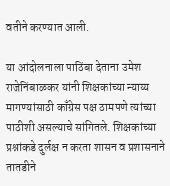वतीने करण्यात आली.

या आंदोलनाला पाठिंबा देताना उमेश राजेनिंबाळकर यांनी शिक्षकांच्या न्याय्य मागण्यांसाठी काँग्रेस पक्ष ठामपणे त्यांच्या पाठीशी असल्याचे सांगितले. शिक्षकांच्या प्रश्नांकडे दुर्लक्ष न करता शासन व प्रशासनाने तातडीने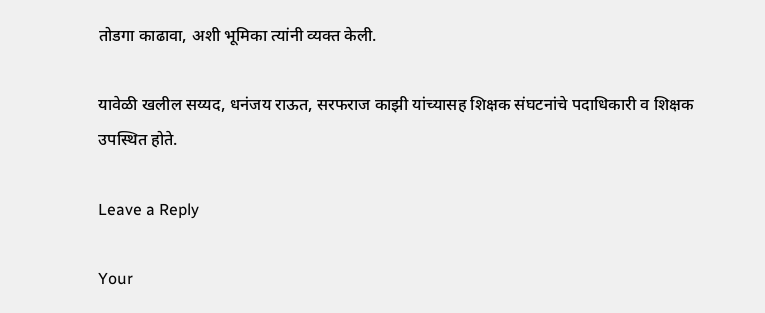तोडगा काढावा, अशी भूमिका त्यांनी व्यक्त केली.

यावेळी खलील सय्यद, धनंजय राऊत, सरफराज काझी यांच्यासह शिक्षक संघटनांचे पदाधिकारी व शिक्षक उपस्थित होते.

Leave a Reply

Your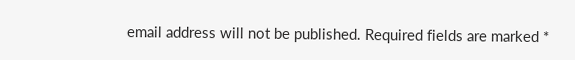email address will not be published. Required fields are marked *